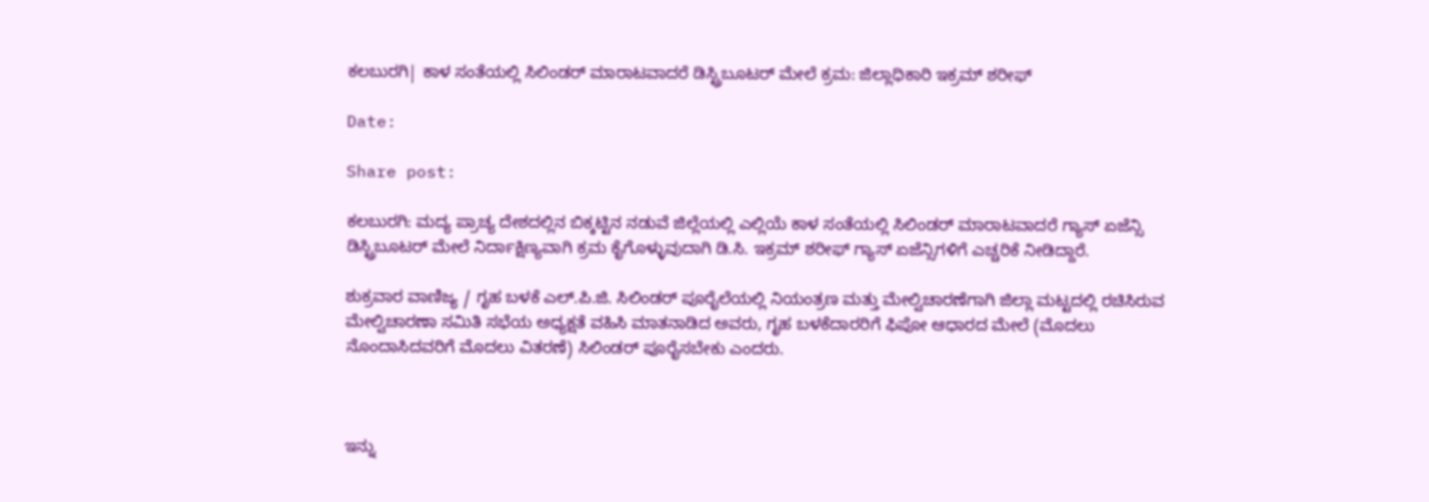ಕಲಬುರಗಿ| ಕಾಳ‌ ಸಂತೆಯಲ್ಲಿ ಸಿಲಿಂಡರ್ ಮಾರಾಟವಾದರೆ ಡಿಸ್ಟ್ರಿಬೂಟರ್ ಮೇಲೆ ಕ್ರಮ: ಜಿಲ್ಲಾಧಿಕಾರಿ ಇಕ್ರಮ್‌ ಶರೀಫ್

Date:

Share post:

ಕಲಬುರಗಿ: ಮದ್ಯ ಪ್ರಾಚ್ಯ ದೇಶದಲ್ಲಿನ‌ ಬಿಕ್ಕಟ್ಟಿನ ನಡುವೆ ಜಿಲ್ಲೆಯಲ್ಲಿ ಎಲ್ಲಿಯೆ ಕಾಳ ಸಂತೆಯಲ್ಲಿ ಸಿಲಿಂಡರ್ ಮಾರಾಟವಾದರೆ ಗ್ಯಾಸ್ ಏಜೆನ್ಸಿ ಡಿಸ್ಟ್ರಿಬೂಟರ್ ಮೇಲೆ ನಿರ್ದಾಕ್ಷಿಣ್ಯವಾಗಿ ಕ್ರಮ ಕೈಗೊಳ್ಳುವುದಾಗಿ ಡಿ.ಸಿ. ಇಕ್ರಮ್‌ ಶರೀಫ್ ಗ್ಯಾಸ್ ಏಜೆನ್ಸಿಗಳಿಗೆ ಎಚ್ಚರಿಕೆ ನೀಡಿದ್ದಾರೆ.

ಶುಕ್ರವಾರ ವಾಣಿಜ್ಯ / ಗೃಹ ಬಳಕೆ ಎಲ್.ಪಿ.ಜಿ. ಸಿಲಿಂಡರ್ ಪೂರೈಲೆಯಲ್ಲಿ ನಿಯಂತ್ರಣ ಮತ್ತು ಮೇಲ್ವಿಚಾರಣೆಗಾಗಿ ಜಿಲ್ಲಾ ಮಟ್ಟದಲ್ಲಿ‌ ರಚಿಸಿರುವ ಮೇಲ್ವಿಚಾರಣಾ ಸಮಿತಿ ಸಭೆಯ ಅಧ್ಯಕ್ಷತೆ ವಹಿಸಿ ಮಾತನಾಡಿದ ಅವರು, ಗೃಹ ಬಳಕೆದಾರರಿಗೆ ಫಿಪೋ ಆಧಾರದ ಮೇಲೆ (ಮೊದಲು ನೊಂದಾಸಿದವರಿಗೆ ಮೊದಲು ವಿತರಣೆ) ಸಿಲಿಂಡರ್ ಪೂರೈಸಬೇಕು ಎಂದರು.



ಇನ್ನು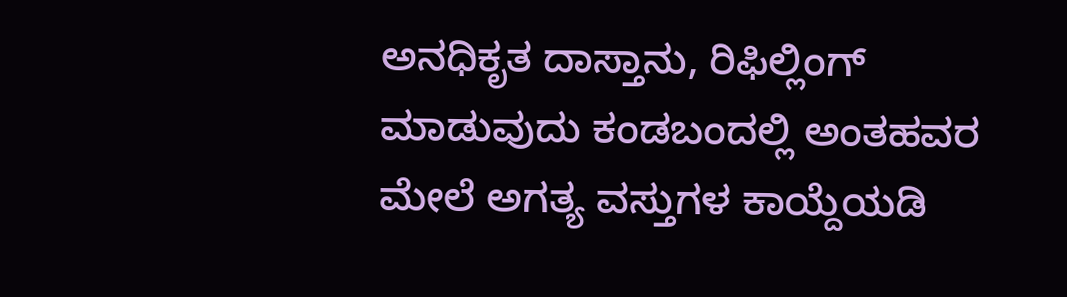ಅನಧಿಕೃತ ದಾಸ್ತಾನು, ರಿಫಿಲ್ಲಿಂಗ್ ಮಾಡುವುದು ಕಂಡಬಂದಲ್ಲಿ ಅಂತಹವರ ಮೇಲೆ ಅಗತ್ಯ ವಸ್ತುಗಳ ಕಾಯ್ದೆಯಡಿ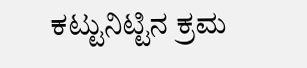ಕಟ್ಟುನಿಟ್ಟಿನ ಕ್ರಮ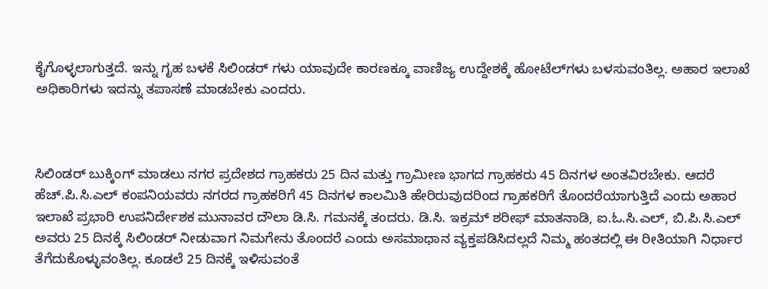ಕೈಗೊಳ್ಳಲಾಗುತ್ತದೆ. ಇನ್ನು ಗೃಹ ಬಳಕೆ‌ ಸಿಲಿಂಡರ್‌ ಗಳು ಯಾವುದೇ ಕಾರಣಕ್ಕೂ ವಾಣಿಜ್ಯ ಉದ್ದೇಶಕ್ಕೆ ಹೋಟೆಲ್‌ಗಳು ಬಳಸುವಂತಿಲ್ಲ. ಅಹಾರ ಇಲಾಖೆ ಅಧಿಕಾರಿಗಳು ಇದನ್ನು ತಪಾಸಣೆ ಮಾಡಬೇಕು ಎಂದರು.



ಸಿಲಿಂಡರ್ ಬುಕ್ಕಿಂಗ್ ಮಾಡಲು ನಗರ ಪ್ರದೇಶದ ಗ್ರಾಹಕರು‌ 25 ದಿನ ಮತ್ತು ಗ್ರಾಮೀಣ ಭಾಗದ ಗ್ರಾಹಕರು 45 ದಿನಗಳ ಅಂತವಿರಬೇಕು. ಆದರೆ ಹೆಚ್.ಪಿ.ಸಿ.ಎಲ್ ಕಂಪನಿಯವರು ನಗರದ ಗ್ರಾಹಕರಿಗೆ 45 ದಿನಗಳ ಕಾಲಮಿತಿ ಹೇರಿರುವುದರಿಂದ ಗ್ರಾಹಕರಿಗೆ ತೊಂದರೆಯಾಗುತ್ತಿದೆ ಎಂದು ಅಹಾರ ಇಲಾಖೆ ಪ್ರಭಾರಿ ಉಪನಿರ್ದೇಶಕ ಮುನಾವರ ದೌಲಾ‌ ಡಿ.ಸಿ. ಗಮನಕ್ಕೆ ತಂದರು. ಡಿ.ಸಿ. ಇಕ್ರಮ‌್ ಶರೀಫ್ ಮಾತನಾಡಿ, ಐ.ಓ.ಸಿ.ಎಲ್, ಬಿ.ಪಿ.ಸಿ.ಎಲ್ ಅವರು 25 ದಿನಕ್ಕೆ‌ ಸಿಲಿಂಡರ್ ನೀಡುವಾಗ ನಿಮಗೇನು ತೊಂದರೆ ಎಂದು ಅಸಮಾಧಾನ ವ್ಯಕ್ತಪಡಿಸಿದಲ್ಲದೆ ನಿಮ್ಮ‌ ಹಂತದಲ್ಲಿ ಈ ರೀತಿಯಾಗಿ ನಿರ್ಧಾರ ತೆಗೆದುಕೊಳ್ಳುವಂತಿಲ್ಲ. ಕೂಡಲೆ 25 ದಿನಕ್ಕೆ ಇಳಿಸುವಂತೆ‌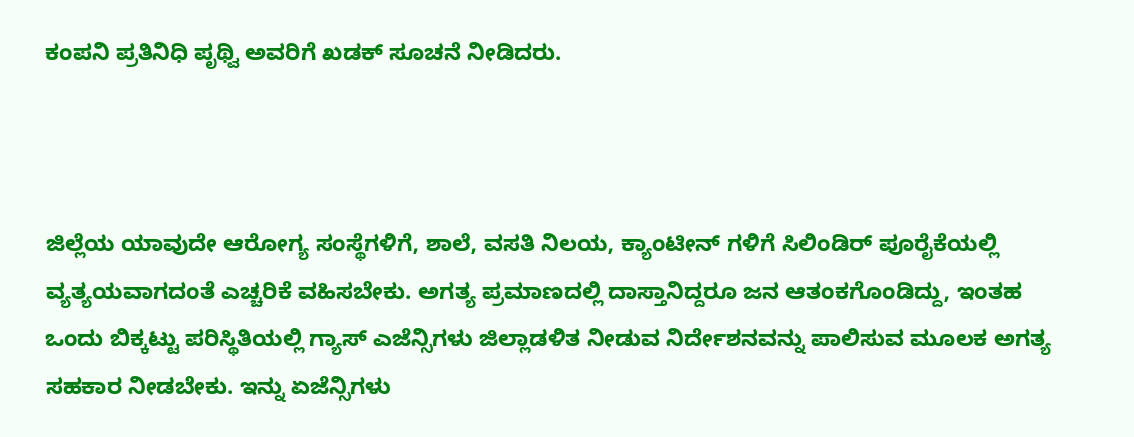ಕಂಪನಿ ಪ್ರತಿನಿಧಿ ಪೃಥ್ವಿ ಅವರಿಗೆ ಖಡಕ್ ಸೂಚನೆ ನೀಡಿದರು.



ಜಿಲ್ಲೆಯ ಯಾವುದೇ ಆರೋಗ್ಯ ಸಂಸ್ಥೆಗಳಿಗೆ, ಶಾಲೆ, ವಸತಿ ನಿಲಯ, ಕ್ಯಾಂಟೀನ್ ಗಳಿಗೆ ಸಿಲಿಂಡಿರ್ ಪೂರೈಕೆಯಲ್ಲಿ ವ್ಯತ್ಯಯವಾಗದಂತೆ ಎಚ್ಚರಿಕೆ ವಹಿಸಬೇಕು. ಅಗತ್ಯ ಪ್ರಮಾಣದಲ್ಲಿ ದಾಸ್ತಾನಿದ್ದರೂ ಜನ ಆತಂಕಗೊಂಡಿದ್ದು, ಇಂತಹ ಒಂದು ಬಿಕ್ಕಟ್ಟು ಪರಿಸ್ಥಿತಿಯಲ್ಲಿ ಗ್ಯಾಸ್ ಎಜೆನ್ಸಿಗಳು ಜಿಲ್ಲಾಡಳಿತ ನೀಡುವ ನಿರ್ದೇಶನವನ್ನು ಪಾಲಿಸುವ ಮೂಲಕ ಅಗತ್ಯ ಸಹಕಾರ ನೀಡಬೇಕು. ಇನ್ನು ಏಜೆನ್ಸಿಗಳು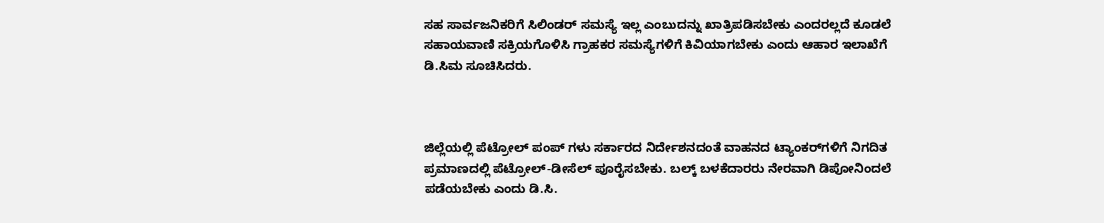ಸಹ ಸಾರ್ವಜನಿಕರಿಗೆ ಸಿಲಿಂಡರ್ ಸಮಸ್ಯೆ ಇಲ್ಲ ಎಂಬುದನ್ನು ಖಾತ್ರಿಪಡಿಸಬೇಕು ಎಂದರಲ್ಲದೆ ಕೂಡಲೆ ಸಹಾಯವಾಣಿ ಸಕ್ರಿಯಗೊಳಿಸಿ ಗ್ರಾಹಕರ ಸಮಸ್ಯೆಗಳಿಗೆ ಕಿವಿಯಾಗಬೇಕು ಎಂದು ಆಹಾರ ಇಲಾಖೆಗೆ ಡಿ.ಸಿಮ ಸೂಚಿಸಿದರು.



ಜಿಲ್ಲೆಯಲ್ಲಿ ಪೆಟ್ರೋಲ್ ಪಂಪ್ ಗಳು ಸರ್ಕಾರದ ನಿರ್ದೇಶನದಂತೆ ವಾಹನದ ಟ್ಯಾಂಕರ್‌ಗಳಿಗೆ ನಿಗದಿತ ಪ್ರಮಾಣದಲ್ಲಿ ಪೆಟ್ರೋಲ್-ಡೀಸೆಲ್ ಪೂರೈಸಬೇಕು. ಬಲ್ಕ್ ಬಳಕೆದಾರರು ನೇರವಾಗಿ ಡಿಪೋನಿಂದಲೆ ಪಡೆಯಬೇಕು ಎಂದು ಡಿ.ಸಿ.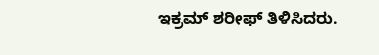ಇಕ್ರಮ್ ಶರೀಫ್ ತಿಳಿಸಿದರು.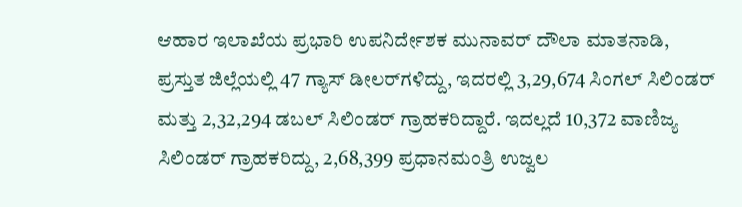ಆಹಾರ ಇಲಾಖೆಯ ಪ್ರಭಾರಿ ಉಪನಿರ್ದೇಶಕ ಮುನಾವರ್ ದೌಲಾ ಮಾತನಾಡಿ, ಪ್ರಸ್ತುತ ಜಿಲ್ಲೆಯಲ್ಲಿ 47 ಗ್ಯಾಸ್ ಡೀಲರ್‌ಗಳಿದ್ದು, ಇದರಲ್ಲಿ 3,29,674 ಸಿಂಗಲ್ ಸಿಲಿಂಡರ್ ಮತ್ತು 2,32,294 ಡಬಲ್ ಸಿಲಿಂಡರ್ ಗ್ರಾಹಕರಿದ್ದಾರೆ. ಇದಲ್ಲದೆ 10,372 ವಾಣಿಜ್ಯ ಸಿಲಿಂಡರ್ ಗ್ರಾಹಕರಿದ್ದು, 2,68,399 ಪ್ರಧಾನಮಂತ್ರಿ ಉಜ್ವಲ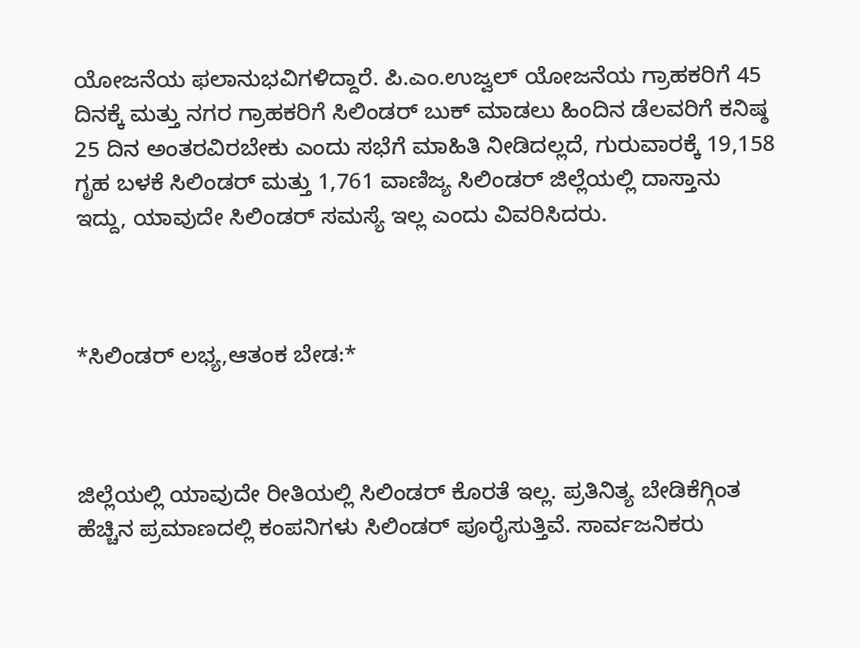ಯೋಜನೆಯ ಫಲಾನುಭವಿಗಳಿದ್ದಾರೆ. ಪಿ.ಎಂ.ಉಜ್ವಲ್ ಯೋಜನೆಯ ಗ್ರಾಹಕರಿಗೆ 45 ದಿನಕ್ಕೆ ಮತ್ತು ನಗರ ಗ್ರಾಹಕರಿಗೆ ಸಿಲಿಂಡರ್ ಬುಕ್ ಮಾಡಲು ಹಿಂದಿನ ಡೆಲವರಿಗೆ ಕನಿಷ್ಠ 25 ದಿನ ಅಂತರವಿರಬೇಕು ಎಂದು ಸಭೆಗೆ ಮಾಹಿತಿ ನೀಡಿದಲ್ಲದೆ, ಗುರುವಾರಕ್ಕೆ 19,158 ಗೃಹ ಬಳಕೆ ಸಿಲಿಂಡರ್ ಮತ್ತು 1,761 ವಾಣಿಜ್ಯ ಸಿಲಿಂಡರ್ ಜಿಲ್ಲೆಯಲ್ಲಿ ದಾಸ್ತಾನು ಇದ್ದು, ಯಾವುದೇ ಸಿಲಿಂಡರ್ ಸಮಸ್ಯೆ ಇಲ್ಲ ಎಂದು ವಿವರಿಸಿದರು.



*ಸಿಲಿಂಡರ್ ಲಭ್ಯ,ಆತಂಕ ಬೇಡ:*



ಜಿಲ್ಲೆಯಲ್ಲಿ ಯಾವುದೇ ರೀತಿಯಲ್ಲಿ ಸಿಲಿಂಡರ್ ಕೊರತೆ ಇಲ್ಲ. ಪ್ರತಿನಿತ್ಯ ಬೇಡಿಕೆಗ್ಗಿಂತ ಹೆಚ್ಚಿನ ಪ್ರಮಾಣದಲ್ಲಿ ಕಂಪನಿಗಳು ಸಿಲಿಂಡರ್ ಪೂರೈಸುತ್ತಿವೆ. ಸಾರ್ವಜನಿಕರು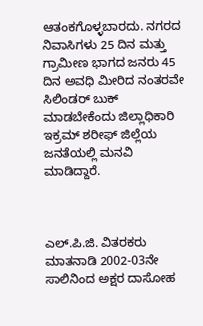ಆತಂಕಗೊಳ್ಳಬಾರದು. ನಗರದ ನಿವಾಸಿಗಳು 25 ದಿನ ಮತ್ತು ಗ್ರಾಮೀಣ ಭಾಗದ ಜನರು 45 ದಿನ ಅವಧಿ ಮೀರಿದ ನಂತರವೇ ಸಿಲಿಂಡರ್ ಬುಕ್ ಮಾಡಬೇಕೆಂದು ಜಿಲ್ಲಾಧಿಕಾರಿ ಇಕ್ರಮ್‌ ಶರೀಫ್ ಜಿಲ್ಲೆಯ ಜನತೆಯಲ್ಲಿ ಮನವಿ ಮಾಡಿದ್ದಾರೆ.



ಎಲ್.ಪಿ.ಜಿ. ವಿತರಕರು ಮಾತನಾಡಿ 2002-03ನೇ ಸಾಲಿನಿಂದ ಅಕ್ಷರ‌ ದಾಸೋಹ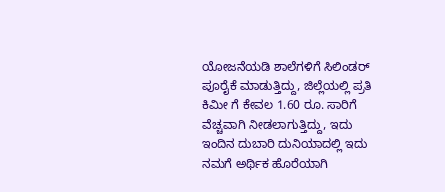ಯೋಜನೆಯಡಿ ಶಾಲೆಗಳಿಗೆ ಸಿಲಿಂಡರ್ ಪೂರೈಕೆ ಮಾಡುತ್ತಿದ್ದು, ಜಿಲ್ಲೆಯಲ್ಲಿ ಪ್ರತಿ ಕಿ‌ಮೀ ಗೆ ಕೇವಲ 1.60 ರೂ. ಸಾರಿಗೆ ವೆಚ್ಚವಾಗಿ ನೀಡಲಾಗುತ್ತಿದ್ದು, ಇದು ಇಂದಿನ ದುಬಾರಿ ದುನಿಯಾದಲ್ಲಿ ಇದು ನಮಗೆ ಅರ್ಥಿಕ ಹೊರೆಯಾಗಿ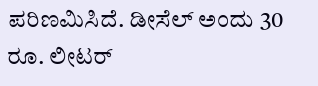ಪರಿಣಮಿಸಿದೆ. ಡೀಸೆಲ್ ಅಂದು 30 ರೂ. ಲೀಟರ್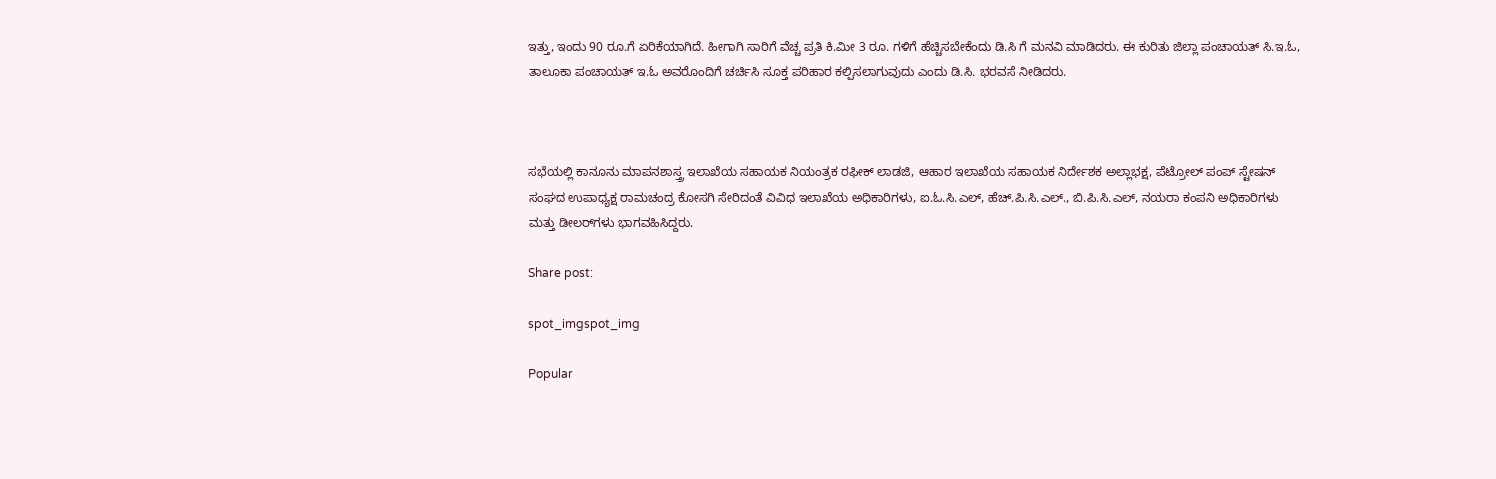ಇತ್ತು, ಇಂದು 90 ರೂ.ಗೆ ಏರಿಕೆಯಾಗಿದೆ. ಹೀಗಾಗಿ ಸಾರಿಗೆ ವೆಚ್ಚ ಪ್ರತಿ ಕಿ.ಮೀ 3 ರೂ. ಗಳಿಗೆ ಹೆಚ್ಚಿಸಬೇಕೆಂದು ಡಿ.ಸಿ ಗೆ ಮನವಿ ಮಾಡಿದರು. ಈ ಕುರಿತು ಜಿಲ್ಲಾ ಪಂಚಾಯತ್ ಸಿ.ಇ.ಓ, ತಾಲೂಕಾ ಪಂಚಾಯತ್ ಇ.ಓ ಅವರೊಂದಿಗೆ ಚರ್ಚಿಸಿ ಸೂಕ್ತ ಪರಿಹಾರ ಕಲ್ಪಿಸಲಾಗುವುದು ಎಂದು ಡಿ.ಸಿ. ಭರವಸೆ ನೀಡಿದರು.



ಸಭೆಯಲ್ಲಿ ಕಾನೂನು ಮಾಪನಶಾಸ್ತ್ರ ಇಲಾಖೆಯ ಸಹಾಯಕ ನಿಯಂತ್ರಕ ರಫೀಕ್ ಲಾಡಜಿ, ಆಹಾರ ಇಲಾಖೆಯ ಸಹಾಯಕ ನಿರ್ದೇಶಕ ಅಲ್ಲಾಭಕ್ಷ, ಪೆಟ್ರೋಲ್‌ ಪಂಪ್ ಸ್ಟೇಷನ್ ಸಂಘದ ಉಪಾಧ್ಯಕ್ಷ ರಾಮಚಂದ್ರ ಕೋಸಗಿ ಸೇರಿದಂತೆ ವಿವಿಧ ಇಲಾಖೆಯ ಅಧಿಕಾರಿಗಳು, ಐ.ಓ.ಸಿ.ಎಲ್, ಹೆಚ್.ಪಿ.ಸಿ.ಎಲ್., ಬಿ.ಪಿ.ಸಿ.ಎಲ್, ನಯರಾ ಕಂಪನಿ ಅಧಿಕಾರಿಗಳು ಮತ್ತು ಡೀಲರ್‌ಗಳು ಭಾಗವಹಿಸಿದ್ದರು.

Share post:

spot_imgspot_img

Popular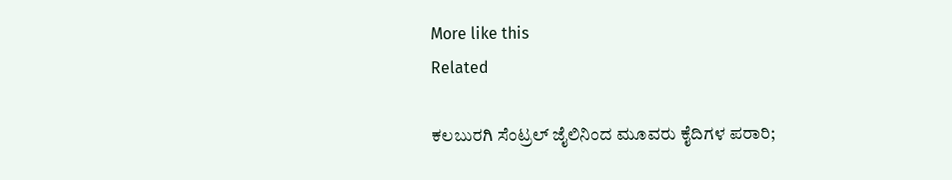More like this
Related

ಕಲಬುರಗಿ ಸೆಂಟ್ರಲ್ ಜೈಲಿನಿಂದ ಮೂವರು ಕೈದಿಗಳ ಪರಾರಿ;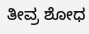ತೀವ್ರ ಶೋಧ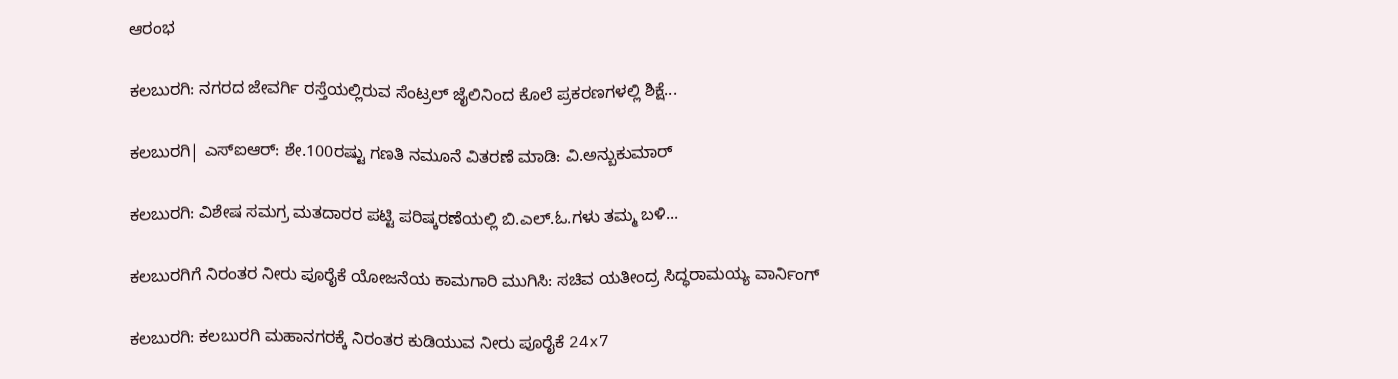ಆರಂಭ

ಕಲಬುರಗಿ: ನಗರದ ಜೇವರ್ಗಿ ರಸ್ತೆಯಲ್ಲಿರುವ ಸೆಂಟ್ರಲ್ ಜೈಲಿನಿಂದ ಕೊಲೆ ಪ್ರಕರಣಗಳಲ್ಲಿ ಶಿಕ್ಷೆ...

ಕಲಬುರಗಿ| ಎಸ್ಐಆರ್: ಶೇ.100ರಷ್ಟು ಗಣತಿ ನಮೂನೆ ವಿತರಣೆ ಮಾಡಿ: ವಿ.ಅನ್ಬುಕುಮಾರ್

ಕಲಬುರಗಿ: ವಿಶೇಷ ಸಮಗ್ರ ಮತದಾರರ ಪಟ್ಟಿ ಪರಿಷ್ಕರಣೆಯಲ್ಲಿ ಬಿ.ಎಲ್.ಓ.ಗಳು ತಮ್ಮ ಬಳಿ...

ಕಲಬುರಗಿಗೆ ನಿರಂತರ ನೀರು ಪೂರೈಕೆ ಯೋಜನೆಯ ಕಾಮಗಾರಿ ಮುಗಿಸಿ: ಸಚಿವ ಯತೀಂದ್ರ ಸಿದ್ಧರಾಮಯ್ಯ ವಾರ್ನಿಂಗ್

ಕಲಬುರಗಿ: ಕಲಬುರಗಿ ಮಹಾನಗರಕ್ಕೆ ನಿರಂತರ ಕುಡಿಯುವ ನೀರು ಪೂರೈಕೆ 24x7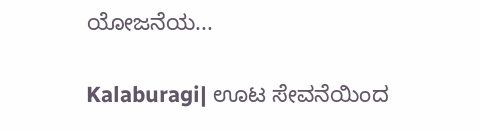ಯೋಜನೆಯ...

Kalaburagi| ಊಟ ಸೇವನೆಯಿಂದ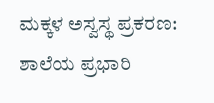ಮಕ್ಕಳ ಅಸ್ವಸ್ಥ ಪ್ರಕರಣ: ಶಾಲೆಯ ಪ್ರಭಾರಿ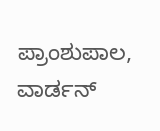ಪ್ರಾಂಶುಪಾಲ, ವಾರ್ಡನ್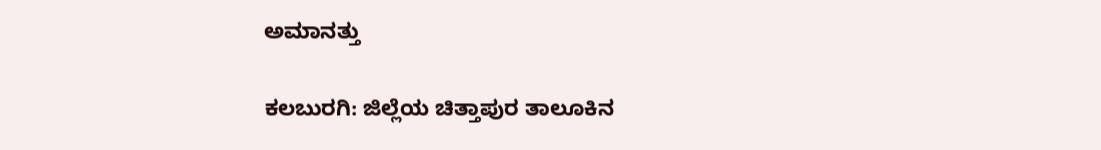ಅಮಾನತ್ತು

ಕಲಬುರಗಿ: ಜಿಲ್ಲೆಯ ಚಿತ್ತಾಪುರ ತಾಲೂಕಿನ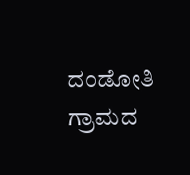ದಂಡೋತಿ ಗ್ರಾಮದ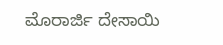ಮೊರಾರ್ಜಿ ದೇಸಾಯಿ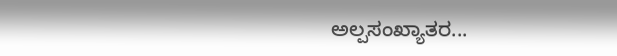ಅಲ್ಪಸಂಖ್ಯಾತರ...